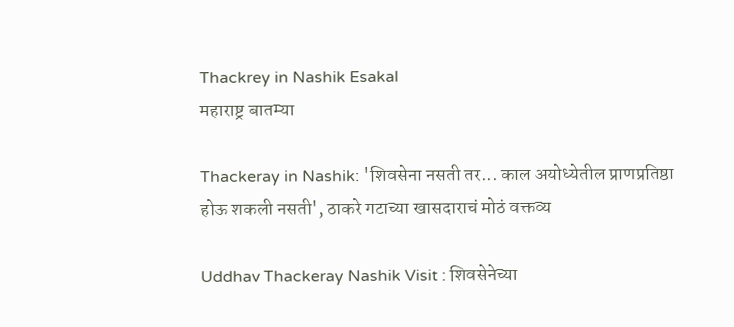Thackrey in Nashik Esakal
महाराष्ट्र बातम्या

Thackeray in Nashik: 'शिवसेना नसती तर... काल अयोध्येतील प्राणप्रतिष्ठा होऊ शकली नसती', ठाकरे गटाच्या खासदाराचं मोठं वक्तव्य

Uddhav Thackeray Nashik Visit : शिवसेनेच्या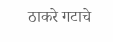ठाकरे गटाचे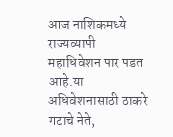आज नाशिकमध्ये राज्यव्यापी महाधिवेशन पार पडत आहे.या अधिवेशनासाठी ठाकरे गटाचे नेते,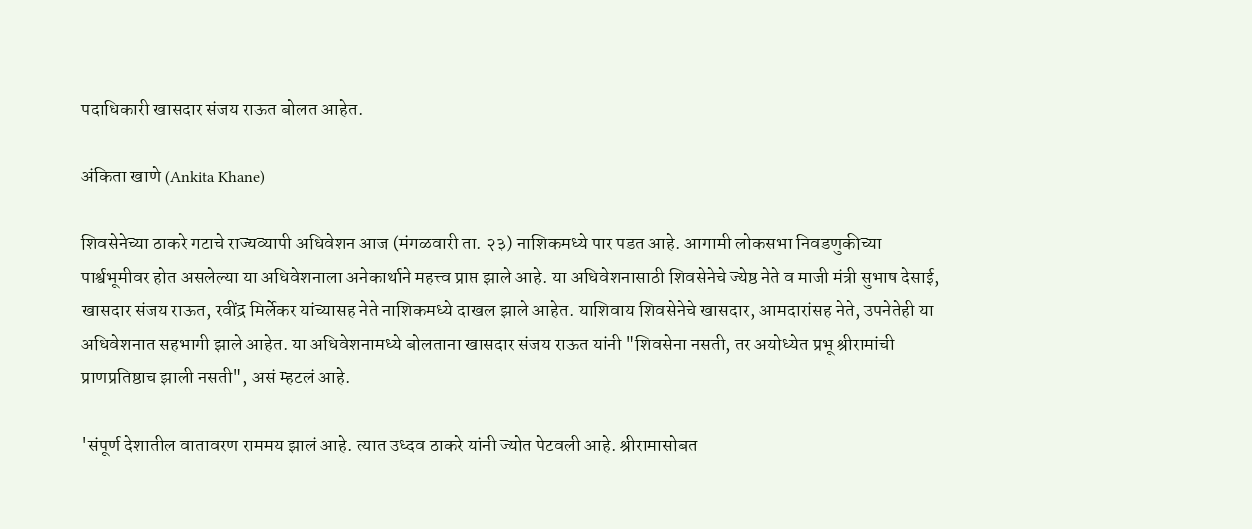पदाधिकारी खासदार संजय राऊत बोलत आहेत.

अंकिता खाणे (Ankita Khane)

शिवसेनेच्या ठाकरे गटाचे राज्यव्यापी अधिवेशन आज (मंगळवारी ता. २३) नाशिकमध्ये पार पडत आहे. आगामी लोकसभा निवडणुकीच्या पार्श्वभूमीवर होत असलेल्या या अधिवेशनाला अनेकार्थाने महत्त्व प्राप्त झाले आहे. या अधिवेशनासाठी शिवसेनेचे ज्येष्ठ नेते व माजी मंत्री सुभाष देसाई, खासदार संजय राऊत, रवींद्र मिर्लेकर यांच्यासह नेते नाशिकमध्ये दाखल झाले आहेत. याशिवाय शिवसेनेचे खासदार, आमदारांसह नेते, उपनेतेही या अधिवेशनात सहभागी झाले आहेत. या अधिवेशनामध्ये बोलताना खासदार संजय राऊत यांनी "शिवसेना नसती, तर अयोध्येत प्रभू श्रीरामांची प्राणप्रतिष्ठाच झाली नसती", असं म्हटलं आहे.

'संपूर्ण देशातील वातावरण राममय झालं आहे. त्यात उध्दव ठाकरे यांनी ज्योत पेटवली आहे. श्रीरामासोबत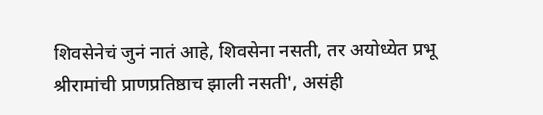शिवसेनेचं जुनं नातं आहे, शिवसेना नसती, तर अयोध्येत प्रभू श्रीरामांची प्राणप्रतिष्ठाच झाली नसती', असंही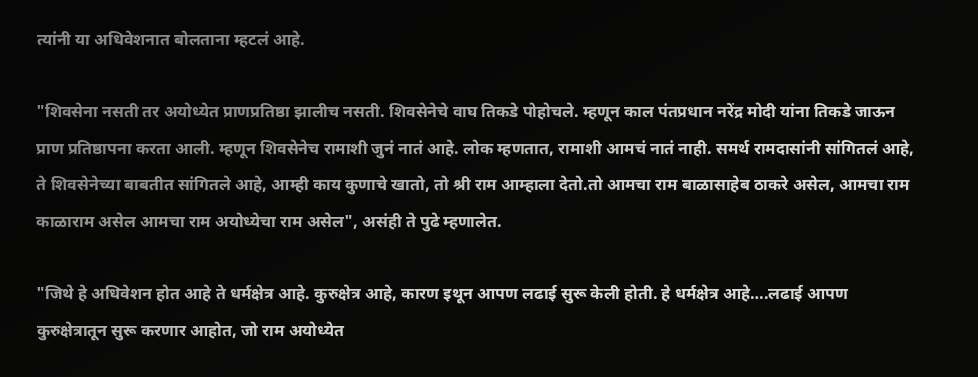त्यांनी या अधिवेशनात बोलताना म्हटलं आहे.

"शिवसेना नसती तर अयोध्येत प्राणप्रतिष्ठा झालीच नसती. शिवसेनेचे वाघ तिकडे पोहोचले. म्हणून काल पंतप्रधान नरेंद्र मोदी यांना तिकडे जाऊन प्राण प्रतिष्ठापना करता आली. म्हणून शिवसेनेच रामाशी जुनं नातं आहे. लोक म्हणतात, रामाशी आमचं नातं नाही. समर्थ रामदासांनी सांगितलं आहे, ते शिवसेनेच्या बाबतीत सांगितले आहे, आम्ही काय कुणाचे खातो, तो श्री राम आम्हाला देतो.तो आमचा राम बाळासाहेब ठाकरे असेल, आमचा राम काळाराम असेल आमचा राम अयोध्येचा राम असेल", असंही ते पुढे म्हणालेत.

"जिथे हे अधिवेशन होत आहे ते धर्मक्षेत्र आहे. कुरुक्षेत्र आहे, कारण इथून आपण लढाई सुरू केली होती. हे धर्मक्षेत्र आहे….लढाई आपण कुरुक्षेत्रातून सुरू करणार आहोत, जो राम अयोध्येत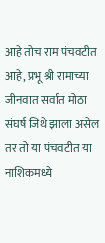आहे तोच राम पंचवटीत आहे, प्रभू श्री रामाच्या जीनवात सर्वात मोठा संघर्ष जिथे झाला असेल तर तो या पंचवटीत या नाशिकमध्ये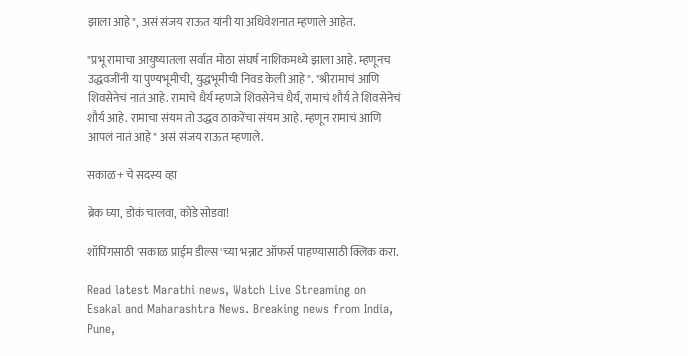झाला आहे", असं संजय राऊत यांनी या अधिवेशनात म्हणाले आहेत.

"प्रभू रामाचा आयुष्यातला सर्वात मोठा संघर्ष नाशिकमध्ये झाला आहे. म्हणूनच उद्धवजींनी या पुण्यभूमीची, युद्धभूमीची निवड केली आहे". "श्रीरामाचं आणि शिवसेनेचं नातं आहे. रामाचे धैर्य म्हणजे शिवसेनेचं धैर्य, रामाचं शौर्य ते शिवसेनेचं शौर्य आहे. रामाचा संयम तो उद्धव ठाकरेंचा संयम आहे. म्हणून रामाचं आणि आपलं नातं आहे" असं संजय राऊत म्हणाले.

सकाळ+ चे सदस्य व्हा

ब्रेक घ्या, डोकं चालवा, कोडे सोडवा!

शॉपिंगसाठी 'सकाळ प्राईम डील्स'च्या भन्नाट ऑफर्स पाहण्यासाठी क्लिक करा.

Read latest Marathi news, Watch Live Streaming on Esakal and Maharashtra News. Breaking news from India, Pune,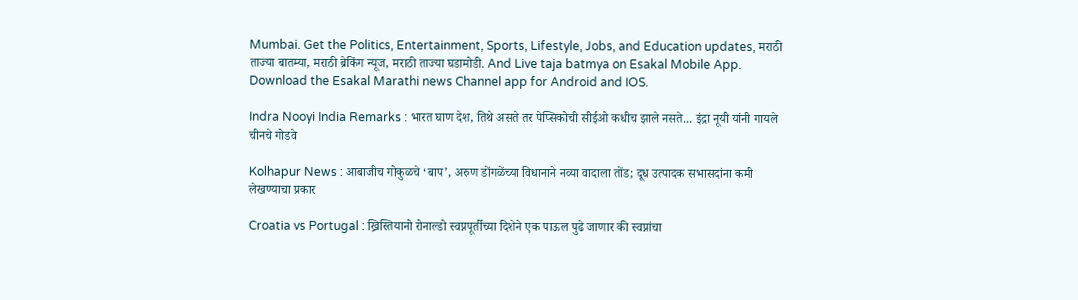Mumbai. Get the Politics, Entertainment, Sports, Lifestyle, Jobs, and Education updates, मराठी ताज्या बातम्या, मराठी ब्रेकिंग न्यूज, मराठी ताज्या घडामोडी. And Live taja batmya on Esakal Mobile App. Download the Esakal Marathi news Channel app for Android and IOS.

Indra Nooyi India Remarks : भारत घाण देश, तिथे असते तर पेप्सिकोची सीईओ कधीच झाले नसते... इंद्रा नूयी यांनी गायले चीनचे गोडवे

Kolhapur News : आबाजीच गोकुळचे ‘बाप’, अरुण डोंगळेंच्या विधानाने नव्या वादाला तोंड; दूध उत्पादक सभासदांना कमी लेखण्याचा प्रकार

Croatia vs Portugal : ख्रिस्तियानो रोनाल्डो स्वप्नपूर्तीच्या दिशेने एक पाऊल पुढे जाणार की स्वप्नांचा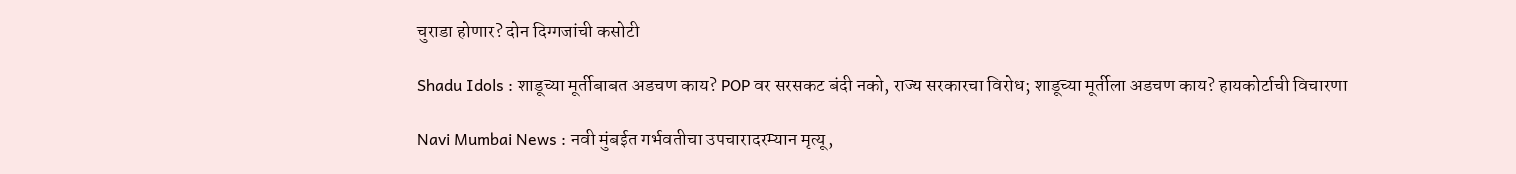चुराडा होणार? दोन दिग्गजांची कसोटी

Shadu Idols : शाडूच्या मूर्तीबाबत अडचण काय? POP वर सरसकट बंदी नको, राज्य सरकारचा विरोध; शाडूच्या मूर्तीला अडचण काय? हायकोर्टाची विचारणा

Navi Mumbai News : नवी मुंबईत गर्भवतीचा उपचारादरम्यान मृत्यू,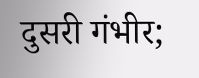दुसरी गंभीर;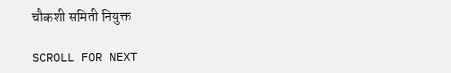चौकशी समिती नियुक्त

SCROLL FOR NEXT